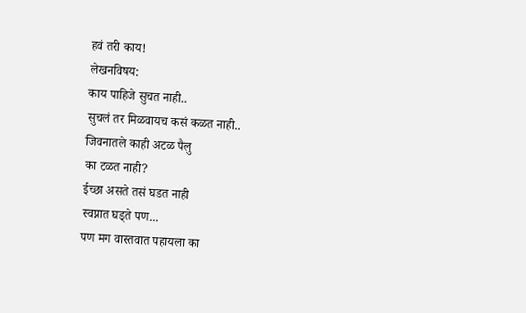हवं तरी काय!
लेखनविषय:
काय पाहिजे सुचत नाही..
सुचलं तर मिळवायच कसं कळत नाही..
जिवनातले काही अटळ पैलु
का टळत नाही?
ईच्छा असते तसं घडत नाही
स्वप्नात घड्ते पण...
पण मग वास्तवात पहायला का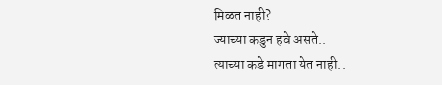मिळत नाही?
ज्याच्या कडुन हवे असते..
त्याच्या कडे मागता येत नाही..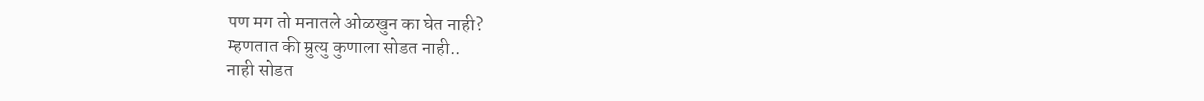पण मग तो मनातले ओळखुन का घेत नाही?
म्हणतात की म्रुत्यु कुणाला सोडत नाही..
नाही सोडत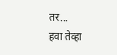तर...
हवा तेव्हा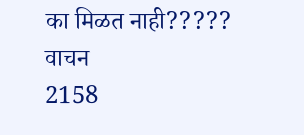का मिळत नाही?????
वाचन
2158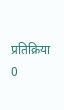प्रतिक्रिया
0